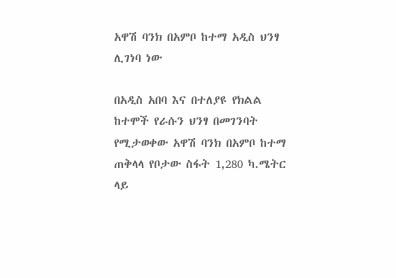አዋሽ ባንክ በአምቦ ከተማ አዲስ ህንፃ ሊገነባ ነው

በአዲስ አበባ እና በተለያዩ የክልል ከተሞች የራሱን ህንፃ በመገንባት የሚታወቀው አዋሽ ባንክ በአምቦ ከተማ ጠቅላላ የቦታው ስፋት 1,280 ካ.ሜትር ላይ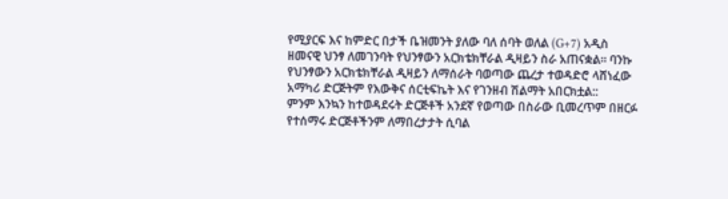የሚያርፍ እና ከምድር በታች ቤዝመንት ያለው ባለ ሰባት ወለል (G+7) አዲስ ዘመናዊ ህንፃ ለመገንባት የህንፃውን አርክቴክቸራል ዲዛይን ስራ አጠናቋል፡፡ ባንኩ የህንፃውን አርክቴክቸራል ዲዛይን ለማሰራት ባወጣው ጨረታ ተወዳድሮ ላሸነፈው አማካሪ ድርጅትም የእውቅና ሰርቲፍኬት እና የገንዘብ ሽልማት አበርክቷል::
ምንም እንኳን ከተወዳደሩት ድርጅቶች አንደኛ የወጣው በስራው ቢመረጥም በዘርፉ የተሰማሩ ድርጅቶችንም ለማበረታታት ሲባል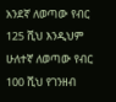አንደኛ ለወጣው የብር 125 ሺህ እንዲህም ሁለተኛ ለወጣው የብር 100 ሺህ የገንዘብ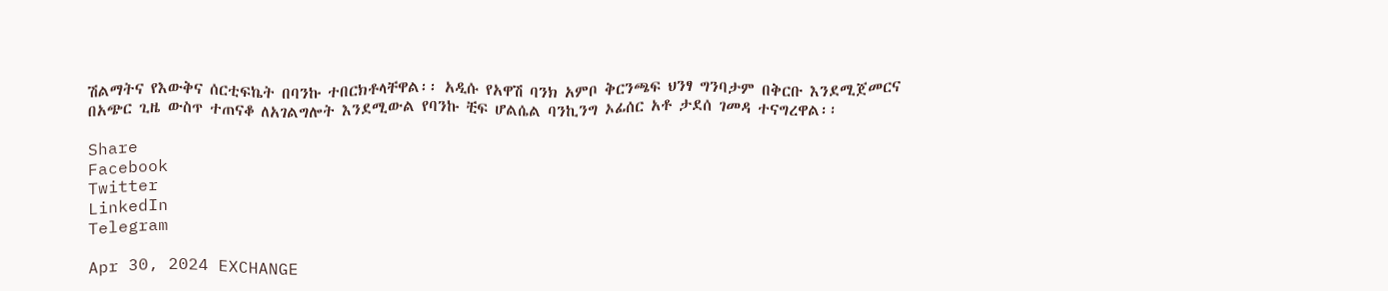ሽልማትና የእውቅና ሰርቲፍኬት በባንኩ ተበርክቶላቸዋል፡፡ አዲሱ የአዋሽ ባንክ አምቦ ቅርንጫፍ ህንፃ ግንባታም በቅርቡ እንደሚጀመርና በአጭር ጊዜ ውስጥ ተጠናቆ ለአገልግሎት እንደሚውል የባንኩ ቺፍ ሆልሴል ባንኪንግ ኦፊሰር አቶ ታደሰ ገመዳ ተናግረዋል፡፡

Share
Facebook
Twitter
LinkedIn
Telegram

Apr 30, 2024 EXCHANGE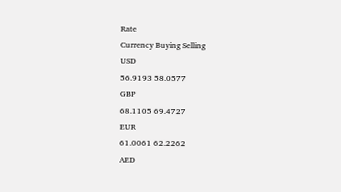Rate
Currency Buying Selling
USD
56.9193 58.0577
GBP
68.1105 69.4727
EUR
61.0061 62.2262
AED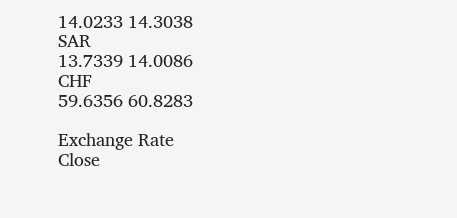14.0233 14.3038
SAR
13.7339 14.0086
CHF
59.6356 60.8283

Exchange Rate
Close